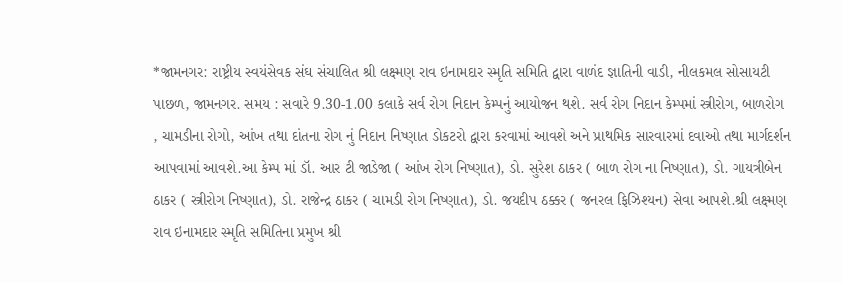*જામનગર: રાષ્ટ્રીય સ્વયંસેવક સંઘ સંચાલિત શ્રી લક્ષ્મણ રાવ ઇનામદાર સ્મૃતિ સમિતિ દ્વારા વાળંદ જ્ઞાતિની વાડી, નીલકમલ સોસાયટી પાછળ, જામનગર. સમય : સવારે 9.30-1.00 કલાકે સર્વ રોગ નિદાન કેમ્પનું આયોજન થશે. સર્વ રોગ નિદાન કેમ્પમાં સ્ત્રીરોગ, બાળરોગ , ચામડીના રોગો, આંખ તથા દાંતના રોગ નું નિદાન નિષ્ણાત ડોકટરો દ્વારા કરવામાં આવશે અને પ્રાથમિક સારવારમાં દવાઓ તથા માર્ગદર્શન આપવામાં આવશે.આ કેમ્પ માં ડૉ. આર ટી જાડેજા ( આંખ રોગ નિષ્ણાત), ડો. સુરેશ ઠાકર ( બાળ રોગ ના નિષ્ણાત), ડો. ગાયત્રીબેન ઠાકર ( સ્ત્રીરોગ નિષ્ણાત), ડો. રાજેન્દ્ર ઠાકર ( ચામડી રોગ નિષ્ણાત), ડો. જયદીપ ઠક્કર ( જનરલ ફિઝિશ્યન) સેવા આપશે.શ્રી લક્ષ્મણ રાવ ઇનામદાર સ્મૃતિ સમિતિના પ્રમુખ શ્રી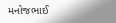મનોજભાઈ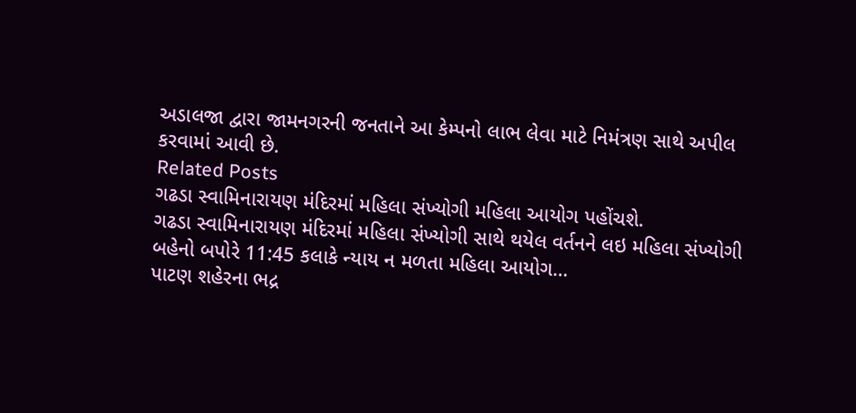અડાલજા દ્વારા જામનગરની જનતાને આ કેમ્પનો લાભ લેવા માટે નિમંત્રણ સાથે અપીલ કરવામાં આવી છે.
Related Posts
ગઢડા સ્વામિનારાયણ મંદિરમાં મહિલા સંખ્યોગી મહિલા આયોગ પહોંચશે.
ગઢડા સ્વામિનારાયણ મંદિરમાં મહિલા સંખ્યોગી સાથે થયેલ વર્તનને લઇ મહિલા સંખ્યોગી બહેનો બપોરે 11:45 કલાકે ન્યાય ન મળતા મહિલા આયોગ…
પાટણ શહેરના ભદ્ર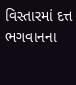વિસ્તારમાં દત્ત ભગવાનના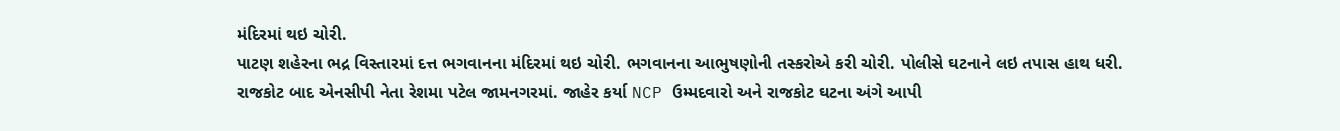મંદિરમાં થઇ ચોરી.
પાટણ શહેરના ભદ્ર વિસ્તારમાં દત્ત ભગવાનના મંદિરમાં થઇ ચોરી. ભગવાનના આભુષણોની તસ્કરોએ કરી ચોરી. પોલીસે ઘટનાને લઇ તપાસ હાથ ધરી.
રાજકોટ બાદ એનસીપી નેતા રેશમા પટેલ જામનગરમાં. જાહેર કર્યા NCP ઉમ્મદવારો અને રાજકોટ ઘટના અંગે આપી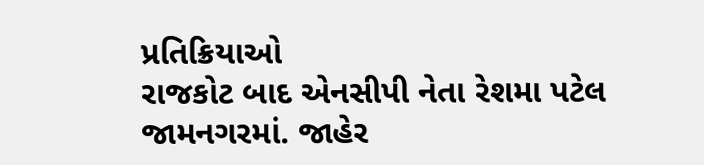પ્રતિક્રિયાઓ
રાજકોટ બાદ એનસીપી નેતા રેશમા પટેલ જામનગરમાં. જાહેર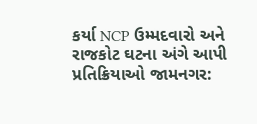કર્યા NCP ઉમ્મદવારો અને રાજકોટ ઘટના અંગે આપી પ્રતિક્રિયાઓ જામનગર: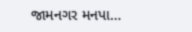જામનગર મનપા…